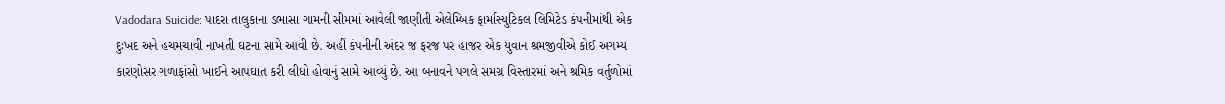Vadodara Suicide: પાદરા તાલુકાના ડભાસા ગામની સીમમાં આવેલી જાણીતી એલેમ્બિક ફાર્માસ્યુટિકલ લિમિટેડ કંપનીમાંથી એક દુઃખદ અને હચમચાવી નાખતી ઘટના સામે આવી છે. અહીં કંપનીની અંદર જ ફરજ પર હાજર એક યુવાન શ્રમજીવીએ કોઈ અગમ્ય કારણોસર ગળાફાંસો ખાઈને આપઘાત કરી લીધો હોવાનું સામે આવ્યું છે. આ બનાવને પગલે સમગ્ર વિસ્તારમાં અને શ્રમિક વર્તુળોમાં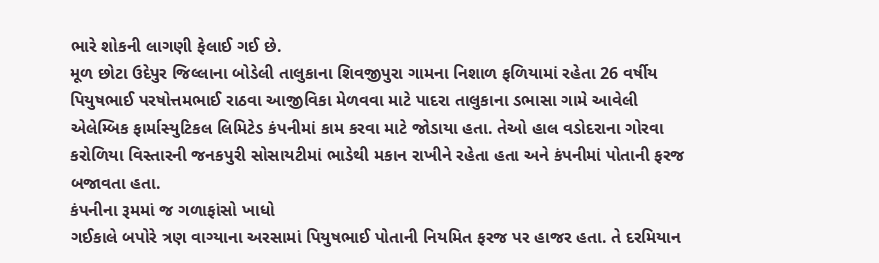ભારે શોકની લાગણી ફેલાઈ ગઈ છે.
મૂળ છોટા ઉદેપુર જિલ્લાના બોડેલી તાલુકાના શિવજીપુરા ગામના નિશાળ ફળિયામાં રહેતા 26 વર્ષીય પિયુષભાઈ પરષોત્તમભાઈ રાઠવા આજીવિકા મેળવવા માટે પાદરા તાલુકાના ડભાસા ગામે આવેલી એલેમ્બિક ફાર્માસ્યુટિકલ લિમિટેડ કંપનીમાં કામ કરવા માટે જોડાયા હતા. તેઓ હાલ વડોદરાના ગોરવા કરોળિયા વિસ્તારની જનકપુરી સોસાયટીમાં ભાડેથી મકાન રાખીને રહેતા હતા અને કંપનીમાં પોતાની ફરજ બજાવતા હતા.
કંપનીના રૂમમાં જ ગળાફાંસો ખાધો
ગઈકાલે બપોરે ત્રણ વાગ્યાના અરસામાં પિયુષભાઈ પોતાની નિયમિત ફરજ પર હાજર હતા. તે દરમિયાન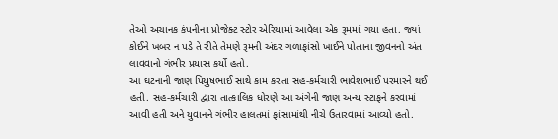તેઓ અચાનક કંપનીના પ્રોજેક્ટ સ્ટોર એરિયામાં આવેલા એક રૂમમાં ગયા હતા. જ્યાં કોઈને ખબર ન પડે તે રીતે તેમણે રૂમની અંદર ગળાફાંસો ખાઈને પોતાના જીવનનો અંત લાવવાનો ગંભીર પ્રયાસ કર્યો હતો.
આ ઘટનાની જાણ પિયુષભાઈ સાથે કામ કરતા સહ-કર્મચારી ભાવેશભાઈ પરમારને થઈ હતી. સહ-કર્મચારી દ્વારા તાત્કાલિક ધોરણે આ અંગેની જાણ અન્ય સ્ટાફને કરવામાં આવી હતી અને યુવાનને ગંભીર હાલતમાં ફાંસામાંથી નીચે ઉતારવામાં આવ્યો હતો.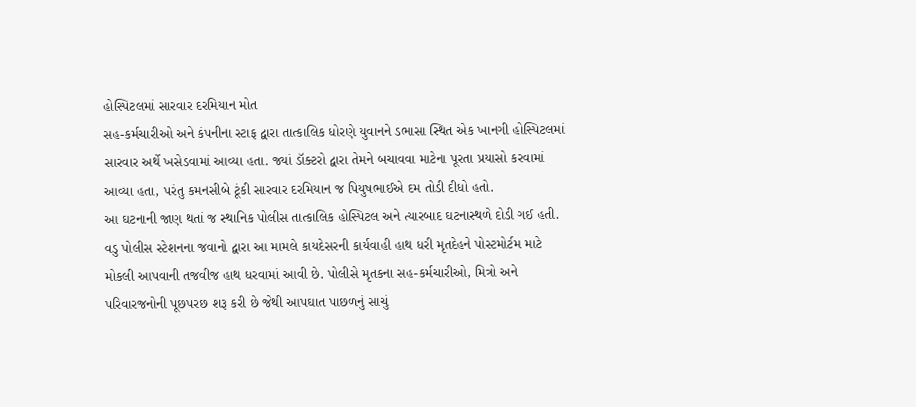હોસ્પિટલમાં સારવાર દરમિયાન મોત
સહ-કર્મચારીઓ અને કંપનીના સ્ટાફ દ્વારા તાત્કાલિક ધોરણે યુવાનને ડભાસા સ્થિત એક ખાનગી હોસ્પિટલમાં સારવાર અર્થે ખસેડવામાં આવ્યા હતા. જ્યાં ડૉક્ટરો દ્વારા તેમને બચાવવા માટેના પૂરતા પ્રયાસો કરવામાં આવ્યા હતા, પરંતુ કમનસીબે ટૂંકી સારવાર દરમિયાન જ પિયુષભાઈએ દમ તોડી દીધો હતો.
આ ઘટનાની જાણ થતાં જ સ્થાનિક પોલીસ તાત્કાલિક હોસ્પિટલ અને ત્યારબાદ ઘટનાસ્થળે દોડી ગઈ હતી. વડુ પોલીસ સ્ટેશનના જવાનો દ્વારા આ મામલે કાયદેસરની કાર્યવાહી હાથ ધરી મૃતદેહને પોસ્ટમોર્ટમ માટે મોકલી આપવાની તજવીજ હાથ ધરવામાં આવી છે. પોલીસે મૃતકના સહ-કર્મચારીઓ, મિત્રો અને પરિવારજનોની પૂછપરછ શરૂ કરી છે જેથી આપઘાત પાછળનું સાચું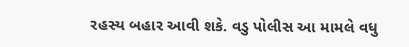રહસ્ય બહાર આવી શકે. વડુ પોલીસ આ મામલે વધુ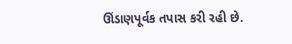ઊંડાણપૂર્વક તપાસ કરી રહી છે.